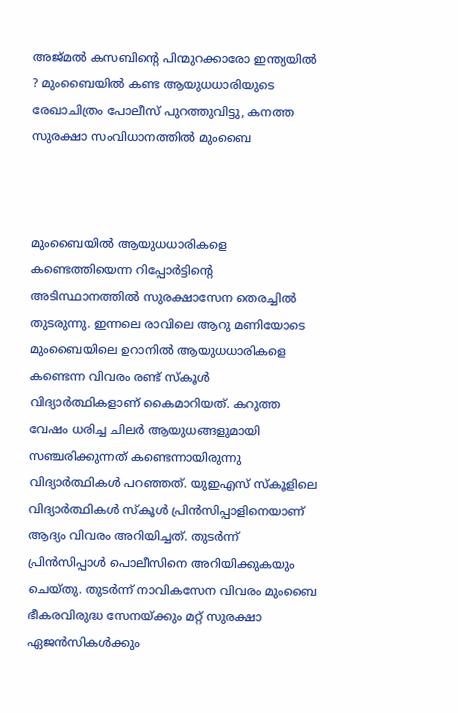അജ്മല്‍ കസബിന്റെ പിന്മുറക്കാരോ ഇന്ത്യയില്‍ ? മുംബൈയില്‍ കണ്ട ആയുധധാരിയുടെ രേഖാചിത്രം പോലീസ് പുറത്തുവിട്ടു, കനത്ത സുരക്ഷാ സംവിധാനത്തില്‍ മുംബൈ



മുംബൈയില്‍ ആയുധധാരികളെ കണ്ടെത്തിയെന്ന റിപ്പോര്‍ട്ടിന്റെ അടിസ്ഥാനത്തില്‍ സുരക്ഷാസേന തെരച്ചില്‍ തുടരുന്നു. ഇന്നലെ രാവിലെ ആറു മണിയോടെ മുംബൈയിലെ ഉറാനില്‍ ആയുധധാരികളെ കണ്ടെന്ന വിവരം രണ്ട് സ്‌കൂള്‍ വിദ്യാര്‍ത്ഥികളാണ് കൈമാറിയത്. കറുത്ത വേഷം ധരിച്ച ചിലര്‍ ആയുധങ്ങളുമായി സഞ്ചരിക്കുന്നത് കണ്ടെന്നായിരുന്നു വിദ്യാര്‍ത്ഥികള്‍ പറഞ്ഞത്. യുഇഎസ് സ്‌കൂളിലെ വിദ്യാര്‍ത്ഥികള്‍ സ്‌കൂള്‍ പ്രിന്‍സിപ്പാളിനെയാണ് ആദ്യം വിവരം അറിയിച്ചത്. തുടര്‍ന്ന് പ്രിന്‍സിപ്പാള്‍ പൊലീസിനെ അറിയിക്കുകയും ചെയ്തു. തുടര്‍ന്ന് നാവികസേന വിവരം മുംബൈ ഭീകരവിരുദ്ധ സേനയ്ക്കും മറ്റ് സുരക്ഷാ ഏജന്‍സികള്‍ക്കും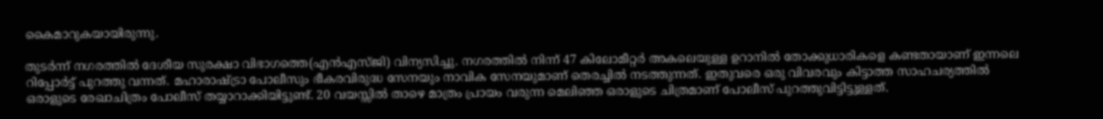കൈമാറുകയായിരുന്നു.

തുടര്‍ന്ന് നഗരത്തില്‍ ദേശീയ സുരക്ഷാ വിഭാഗത്തെ(എന്‍എസ്ജി) വിന്യസിച്ചു. നഗരത്തില്‍ നിന്ന് 47 കിലോമീറ്റര്‍ അകലെയുള്ള ഉറാനില്‍ തോക്കുധാരികളെ കണ്ടതായാണ് ഇന്നലെ റിപ്പോര്‍ട്ട് പുറത്തു വന്നത്. മഹാരാഷ്ട്രാ പോലീസും ഭീകരവിരുദ്ധ സേനയും നാവിക സേനയുമാണ് തെരച്ചില്‍ നടത്തുന്നത്. ഇതുവരെ ഒരു വിവരവും കിട്ടാത്ത സാഹചര്യത്തില്‍ ഒരാളുടെ രേഖാചിത്രം പോലീസ് തയ്യാറാക്കിയിട്ടുണ്ട്. 20 വയസ്സില്‍ താഴെ മാത്രം പ്രായം വരുന്ന മെലിഞ്ഞ ഒരാളുടെ ചിത്രമാണ് പോലീസ് പുറത്തുവിട്ടിട്ടുള്ളത്.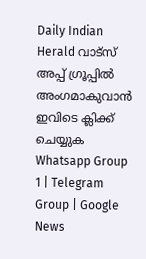Daily Indian Herald വാട്സ് അപ്പ് ഗ്രൂപ്പിൽ അംഗമാകുവാൻ ഇവിടെ ക്ലിക്ക് ചെയ്യുക Whatsapp Group 1 | Telegram Group | Google News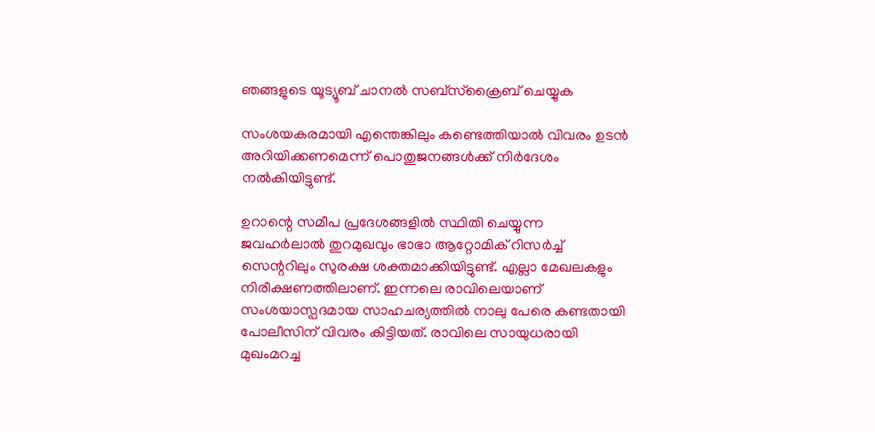ഞങ്ങളുടെ യൂട്യൂബ് ചാനൽ സബ്സ്ക്രൈബ് ചെയ്യുക

സംശയകരമായി എന്തെങ്കിലും കണ്ടെത്തിയാല്‍ വിവരം ഉടന്‍ അറിയിക്കണമെന്ന് പൊതുജനങ്ങള്‍ക്ക് നിര്‍ദേശം നല്‍കിയിട്ടുണ്ട്.

ഉറാന്റെ സമീപ പ്രദേശങ്ങളില്‍ സ്ഥിതി ചെയ്യുന്ന ജവഹര്‍ലാല്‍ തുറമുഖവും ഭാഭാ ആറ്റോമിക് റിസര്‍ച്ച് സെന്ററിലും സുരക്ഷ ശക്തമാക്കിയിട്ടുണ്ട്. എല്ലാ മേഖലകളും നിരീക്ഷണത്തിലാണ്. ഇന്നലെ രാവിലെയാണ് സംശയാസ്പദമായ സാഹചര്യത്തില്‍ നാലു പേരെ കണ്ടതായി പോലീസിന് വിവരം കിട്ടിയത്. രാവിലെ സായുധരായി മുഖംമറച്ച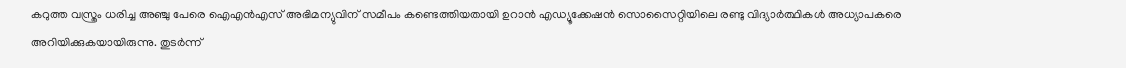കറുത്ത വസ്ത്രം ധരിച്ച അഞ്ചു പേരെ ഐഎന്‍എസ് അഭിമന്യുവിന് സമീപം കണ്ടെത്തിയതായി ഉറാന്‍ എഡ്യൂക്കേഷന്‍ സൊസൈറ്റിയിലെ രണ്ടു വിദ്യാര്‍ത്ഥികള്‍ അധ്യാപകരെ അറിയിക്കുകയായിരുന്നു. തുടര്‍ന്ന്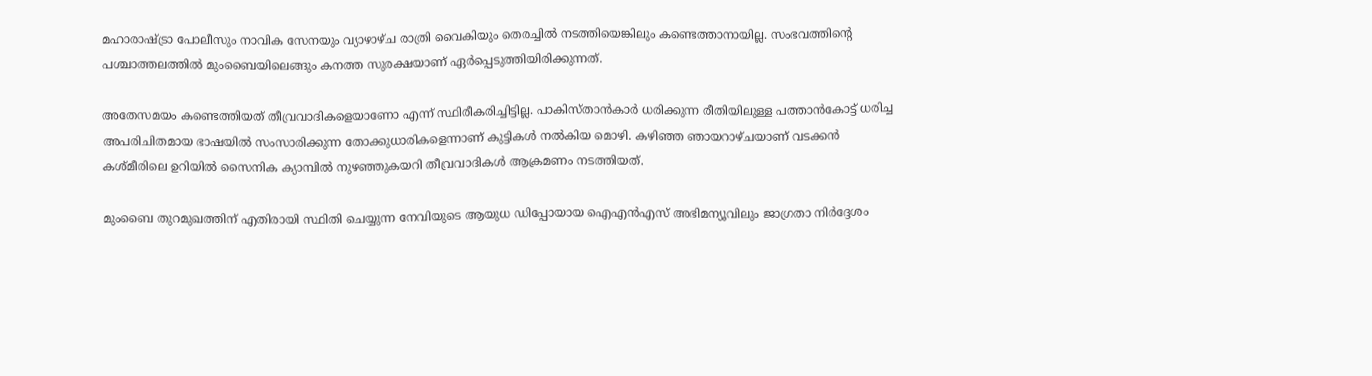മഹാരാഷ്ട്രാ പോലീസും നാവിക സേനയും വ്യാഴാഴ്ച രാത്രി വൈകിയും തെരച്ചില്‍ നടത്തിയെങ്കിലും കണ്ടെത്താനായില്ല. സംഭവത്തിന്റെ പശ്ചാത്തലത്തില്‍ മുംബൈയിലെങ്ങും കനത്ത സുരക്ഷയാണ് ഏര്‍പ്പെടുത്തിയിരിക്കുന്നത്.

അതേസമയം കണ്ടെത്തിയത് തീവ്രവാദികളെയാണോ എന്ന് സ്ഥിരീകരിച്ചിട്ടില്ല. പാകിസ്താന്‍കാര്‍ ധരിക്കുന്ന രീതിയിലുള്ള പത്താന്‍കോട്ട് ധരിച്ച അപരിചിതമായ ഭാഷയില്‍ സംസാരിക്കുന്ന തോക്കുധാരികളെന്നാണ് കുട്ടികള്‍ നല്‍കിയ മൊഴി. കഴിഞ്ഞ ഞായറാഴ്ചയാണ് വടക്കന്‍ കശ്മീരിലെ ഉറിയില്‍ സൈനിക ക്യാമ്പില്‍ നുഴഞ്ഞുകയറി തീവ്രവാദികള്‍ ആക്രമണം നടത്തിയത്.

മുംബൈ തുറമുഖത്തിന് എതിരായി സ്ഥിതി ചെയ്യുന്ന നേവിയുടെ ആയുധ ഡിപ്പോയായ ഐഎന്‍എസ് അഭിമന്യൂവിലും ജാഗ്രതാ നിര്‍ദ്ദേശം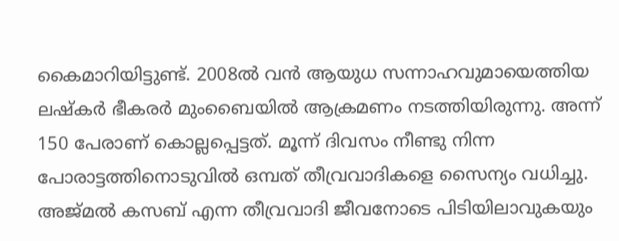കൈമാറിയിട്ടുണ്ട്. 2008ല്‍ വന്‍ ആയുധ സന്നാഹവുമായെത്തിയ ലഷ്‌കര്‍ ഭീകരര്‍ മുംബൈയില്‍ ആക്രമണം നടത്തിയിരുന്നു. അന്ന് 150 പേരാണ് കൊല്ലപ്പെട്ടത്. മൂന്ന് ദിവസം നീണ്ടു നിന്ന പോരാട്ടത്തിനൊടുവില്‍ ഒമ്പത് തീവ്രവാദികളെ സൈന്യം വധിച്ചു. അജ്മല്‍ കസബ് എന്ന തീവ്രവാദി ജീവനോടെ പിടിയിലാവുകയും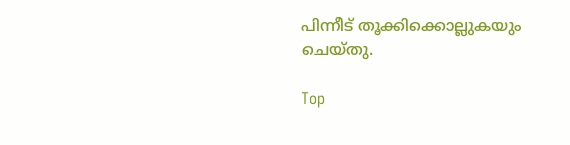പിന്നീട് തൂക്കിക്കൊല്ലുകയും ചെയ്തു.

Top